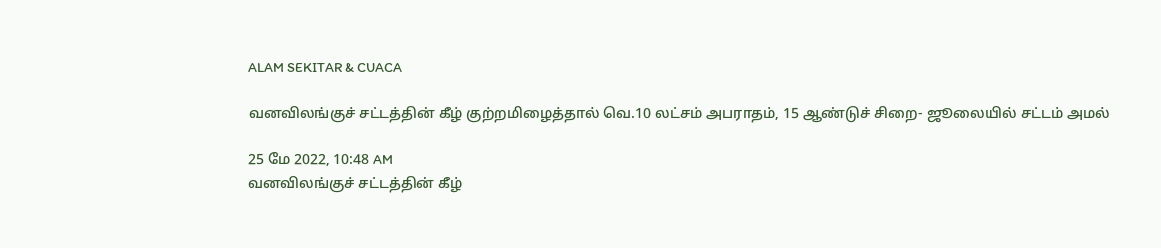ALAM SEKITAR & CUACA

வனவிலங்குச் சட்டத்தின் கீழ் குற்றமிழைத்தால் வெ.10 லட்சம் அபராதம், 15 ஆண்டுச் சிறை- ஜூலையில் சட்டம் அமல்

25 மே 2022, 10:48 AM
வனவிலங்குச் சட்டத்தின் கீழ்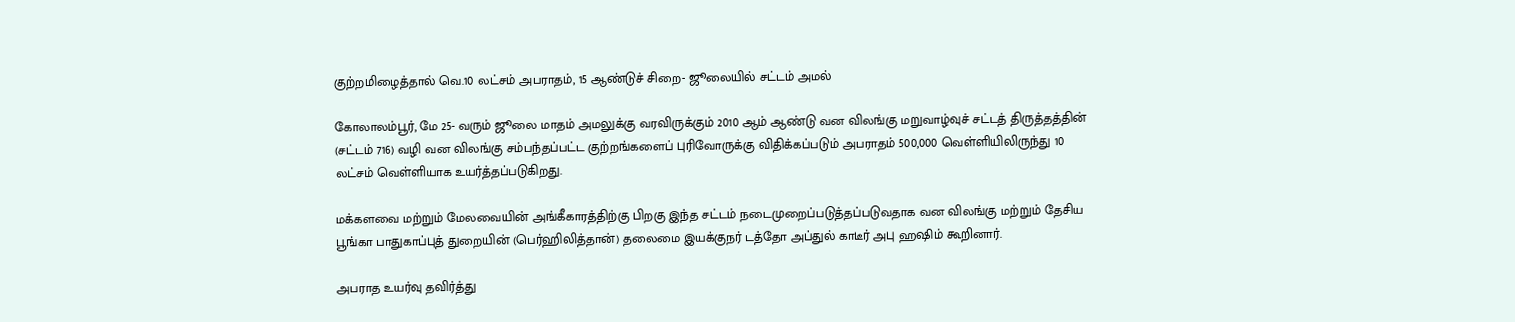குற்றமிழைத்தால் வெ.10 லட்சம் அபராதம், 15 ஆண்டுச் சிறை- ஜூலையில் சட்டம் அமல்

கோலாலம்பூர், மே 25- வரும் ஜூலை மாதம் அமலுக்கு வரவிருக்கும் 2010 ஆம் ஆண்டு வன விலங்கு மறுவாழ்வுச் சட்டத் திருத்தத்தின் (சட்டம் 716) வழி வன விலங்கு சம்பந்தப்பட்ட குற்றங்களைப் புரிவோருக்கு விதிக்கப்படும் அபராதம் 500,000 வெள்ளியிலிருந்து 10 லட்சம் வெள்ளியாக உயர்த்தப்படுகிறது.

மக்களவை மற்றும் மேலவையின் அங்கீகாரத்திற்கு பிறகு இந்த சட்டம் நடைமுறைப்படுத்தப்படுவதாக வன விலங்கு மற்றும் தேசிய பூங்கா பாதுகாப்புத் துறையின் (பெர்ஹிலித்தான்) தலைமை இயக்குநர் டத்தோ அப்துல் காடீர் அபு ஹஷிம் கூறினார்.

அபராத உயர்வு தவிர்த்து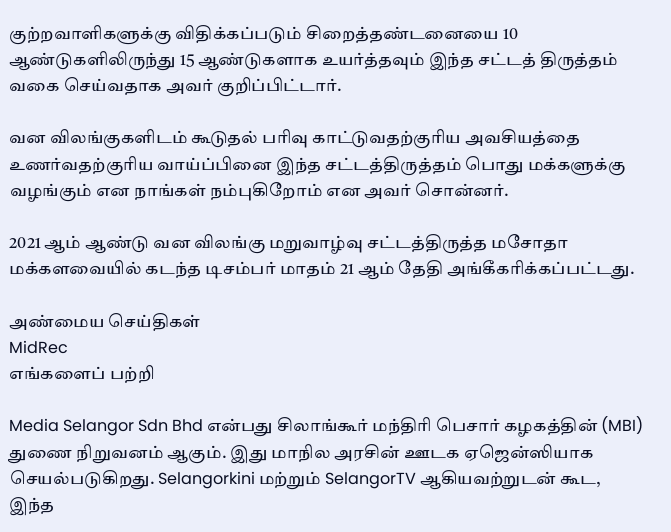குற்றவாளிகளுக்கு விதிக்கப்படும் சிறைத்தண்டனையை 10 ஆண்டுகளிலிருந்து 15 ஆண்டுகளாக உயர்த்தவும் இந்த சட்டத் திருத்தம் வகை செய்வதாக அவர் குறிப்பிட்டார்.

வன விலங்குகளிடம் கூடுதல் பரிவு காட்டுவதற்குரிய அவசியத்தை உணர்வதற்குரிய வாய்ப்பினை இந்த சட்டத்திருத்தம் பொது மக்களுக்கு வழங்கும் என நாங்கள் நம்புகிறோம் என அவர் சொன்னர்.

2021 ஆம் ஆண்டு வன விலங்கு மறுவாழ்வு சட்டத்திருத்த மசோதா மக்களவையில் கடந்த டிசம்பர் மாதம் 21 ஆம் தேதி அங்கீகரிக்கப்பட்டது.

அண்மைய செய்திகள்
MidRec
எங்களைப் பற்றி

Media Selangor Sdn Bhd என்பது சிலாங்கூர் மந்திரி பெசார் கழகத்தின் (MBI) துணை நிறுவனம் ஆகும். இது மாநில அரசின் ஊடக ஏஜென்ஸியாக செயல்படுகிறது. Selangorkini மற்றும் SelangorTV ஆகியவற்றுடன் கூட, இந்த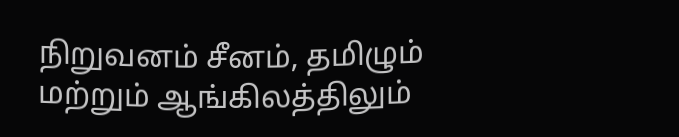நிறுவனம் சீனம், தமிழும் மற்றும் ஆங்கிலத்திலும்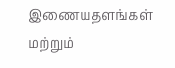இணையதளங்கள் மற்றும்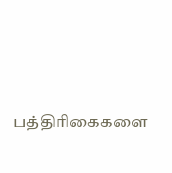பத்திரிகைகளை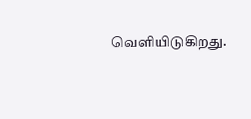வெளியிடுகிறது.